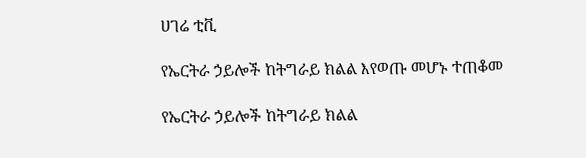ሀገሬ ቲቪ

የኤርትራ ኃይሎች ከትግራይ ክልል እየወጡ መሆኑ ተጠቆመ

የኤርትራ ኃይሎች ከትግራይ ክልል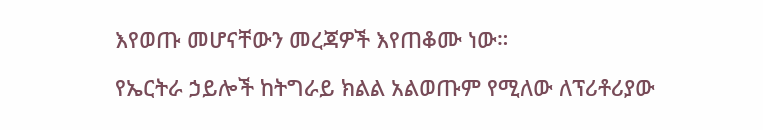እየወጡ መሆናቸውን መረጃዎች እየጠቆሙ ነው።

የኤርትራ ኃይሎች ከትግራይ ክልል አልወጡም የሚለው ለፕሪቶሪያው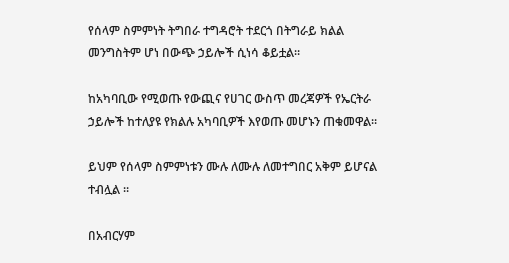የሰላም ስምምነት ትግበራ ተግዳሮት ተደርጎ በትግራይ ክልል መንግስትም ሆነ በውጭ ኃይሎች ሲነሳ ቆይቷል።

ከአካባቢው የሚወጡ የውጪና የሀገር ውስጥ መረጃዎች የኤርትራ ኃይሎች ከተለያዩ የክልሉ አካባቢዎች እየወጡ መሆኑን ጠቁመዋል።

ይህም የሰላም ስምምነቱን ሙሉ ለሙሉ ለመተግበር አቅም ይሆናል ተብሏል ።

በአብርሃም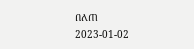በለጠ
2023-01-02